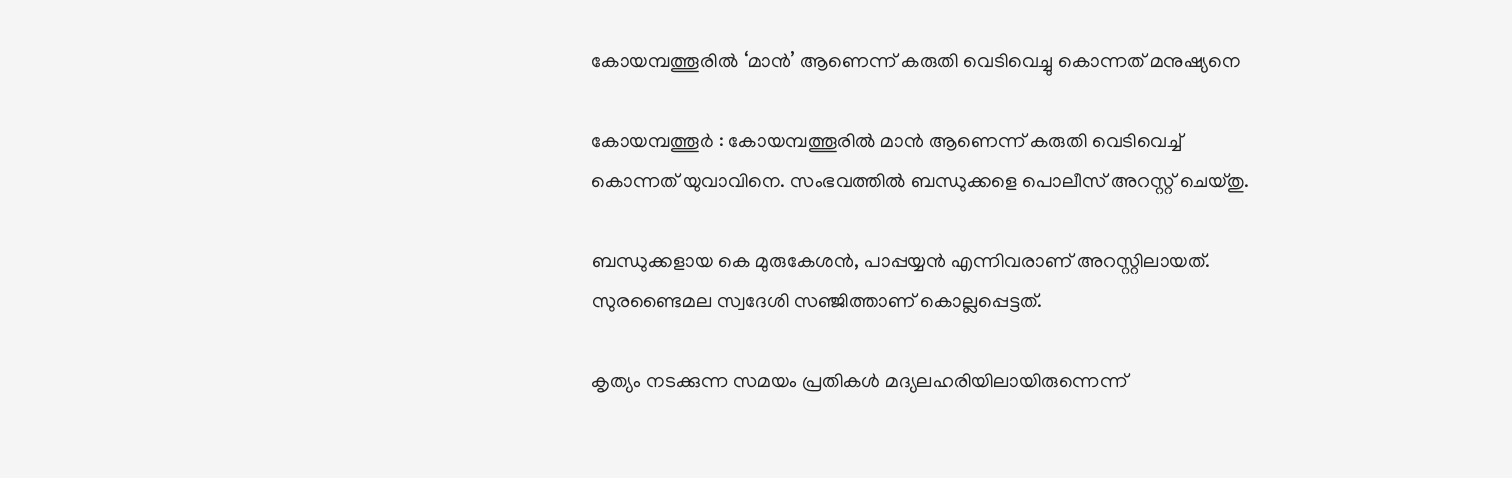കോയമ്പത്തൂരിൽ ‘മാൻ’ ആണെന്ന് കരുതി വെടിവെച്ചു കൊന്നത് മനുഷ്യനെ

കോയമ്പത്തൂർ : കോയമ്പത്തൂരിൽ മാൻ ആണെന്ന് കരുതി വെടിവെച്ച് കൊന്നത് യുവാവിനെ. സംഭവത്തിൽ ബന്ധുക്കളെ പൊലീസ് അറസ്റ്റ് ചെയ്‌തു.

ബന്ധുക്കളായ കെ മുരുകേശൻ, പാപ്പയ്യൻ എന്നിവരാണ് അറസ്റ്റിലായത്. സുരണ്ടൈമല സ്വദേശി സഞ്ജിത്താണ് കൊല്ലപ്പെട്ടത്.

കൃത്യം നടക്കുന്ന സമയം പ്രതികൾ മദ്യലഹരിയിലായിരുന്നെന്ന്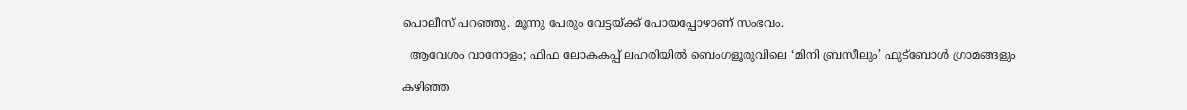പൊലീസ് പറഞ്ഞു. മൂന്നു പേരും വേട്ടയ്ക്ക് പോയപ്പോഴാണ് സംഭവം.

  ആവേശം വാനോളം; ഫിഫ ലോകകപ്പ് ലഹരിയിൽ ബെംഗളൂരുവിലെ ‘മിനി ബ്രസീലും’ ഫുട്ബോൾ ഗ്രാമങ്ങളും

കഴിഞ്ഞ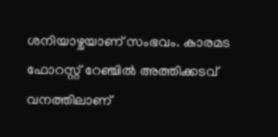ശനിയാഴ്ചയാണ് സംഭവം. കാരമട ഫോറസ്റ്റ് റേഞ്ചിൽ അത്തിക്കടവ് വനത്തിലാണ്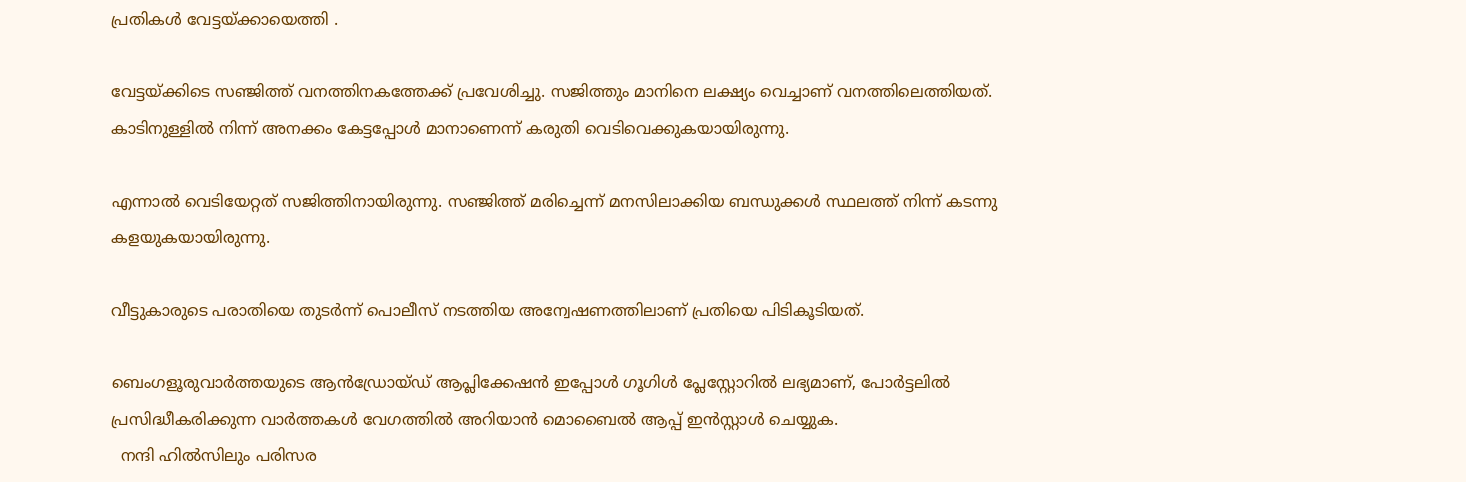പ്രതികൾ വേട്ടയ്ക്കായെത്തി .

വേട്ടയ്ക്കിടെ സഞ്ജിത്ത് വനത്തിനകത്തേക്ക് പ്രവേശിച്ചു. സജിത്തും മാനിനെ ലക്ഷ്യം വെച്ചാണ് വനത്തിലെത്തിയത്. കാടിനുള്ളിൽ നിന്ന് അനക്കം കേട്ടപ്പോൾ മാനാണെന്ന് കരുതി വെടിവെക്കുകയായിരുന്നു.

എന്നാൽ വെടിയേറ്റത് സജിത്തിനായിരുന്നു. സഞ്ജിത്ത് മരിച്ചെന്ന് മനസിലാക്കിയ ബന്ധുക്കൾ സ്ഥലത്ത് നിന്ന് കടന്നു കളയുകയായിരുന്നു.

വീട്ടുകാരുടെ പരാതിയെ തുടർന്ന് പൊലീസ് നടത്തിയ അന്വേഷണത്തിലാണ് പ്രതിയെ പിടികൂടിയത്.

ബെംഗളൂരുവാർത്തയുടെ ആൻഡ്രോയ്ഡ് ആപ്ലിക്കേഷൻ ഇപ്പോൾ ഗൂഗിൾ പ്ലേസ്റ്റോറിൽ ലഭ്യമാണ്, പോർട്ടലിൽ പ്രസിദ്ധീകരിക്കുന്ന വാർത്തകൾ വേഗത്തിൽ അറിയാൻ മൊബൈൽ ആപ്പ് ഇൻസ്റ്റാൾ ചെയ്യുക.
  നന്ദി ഹിൽസിലും പരിസര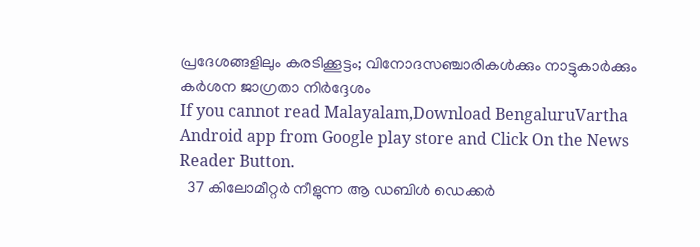പ്രദേശങ്ങളിലും കരടിക്കൂട്ടം; വിനോദസഞ്ചാരികൾക്കും നാട്ടുകാർക്കും കർശന ജാഗ്രതാ നിർദ്ദേശം
If you cannot read Malayalam,Download BengaluruVartha Android app from Google play store and Click On the News Reader Button.
  37 കിലോമീറ്റർ നീളുന്ന ആ ഡബിൾ ഡെക്കർ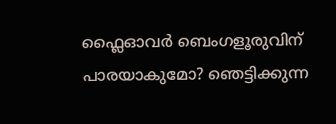ഫ്ലൈഓവർ ബെംഗളൂരുവിന് പാരയാകുമോ? ഞെട്ടിക്കുന്ന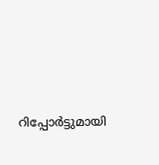റിപ്പോർട്ടുമായി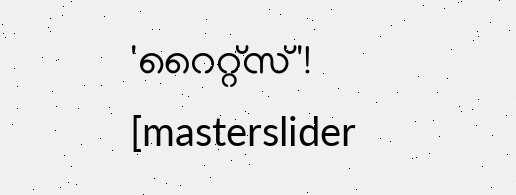'റൈറ്റ്സ്'!
[masterslider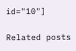id="10"]

Related posts